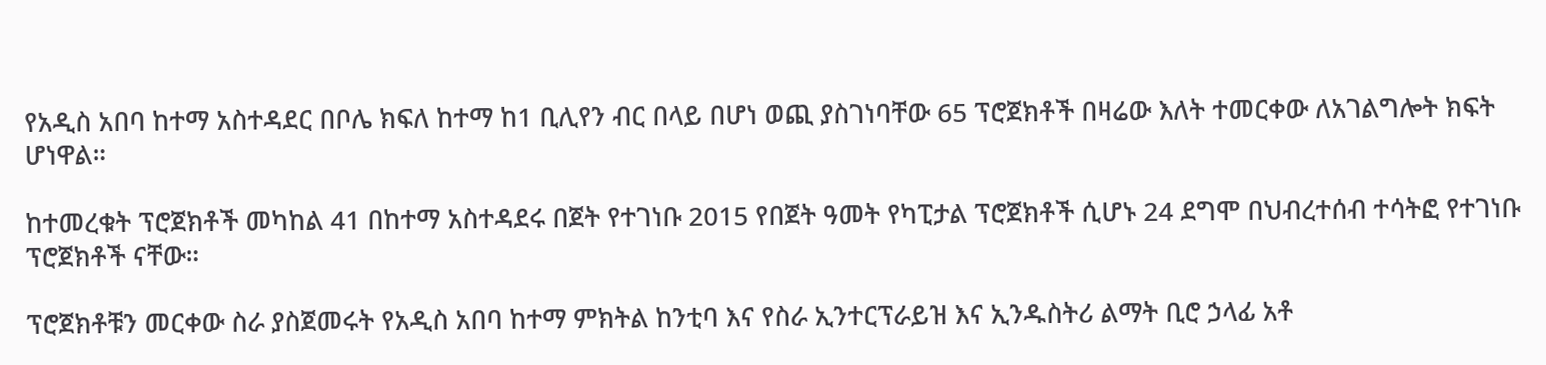የአዲስ አበባ ከተማ አስተዳደር በቦሌ ክፍለ ከተማ ከ1 ቢሊየን ብር በላይ በሆነ ወጪ ያስገነባቸው 65 ፕሮጀክቶች በዛሬው እለት ተመርቀው ለአገልግሎት ክፍት ሆነዋል።

ከተመረቁት ፕሮጀክቶች መካከል 41 በከተማ አስተዳደሩ በጀት የተገነቡ 2015 የበጀት ዓመት የካፒታል ፕሮጀክቶች ሲሆኑ 24 ደግሞ በህብረተሰብ ተሳትፎ የተገነቡ ፕሮጀክቶች ናቸው።

ፕሮጀክቶቹን መርቀው ስራ ያስጀመሩት የአዲስ አበባ ከተማ ምክትል ከንቲባ እና የስራ ኢንተርፕራይዝ እና ኢንዱስትሪ ልማት ቢሮ ኃላፊ አቶ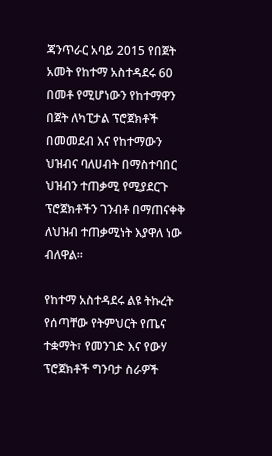ጃንጥራር አባይ 2015 የበጀት አመት የከተማ አስተዳደሩ 60 በመቶ የሚሆነውን የከተማዋን በጀት ለካፒታል ፕሮጀክቶች በመመደብ እና የከተማውን ህዝብና ባለሀብት በማስተባበር ህዝብን ተጠቃሚ የሚያደርጉ ፕሮጀክቶችን ገንብቶ በማጠናቀቅ ለህዝብ ተጠቃሚነት እያዋለ ነው ብለዋል።

የከተማ አስተዳደሩ ልዩ ትኩረት የሰጣቸው የትምህርት የጤና ተቋማት፣ የመንገድ እና የውሃ ፕሮጀክቶች ግንባታ ስራዎች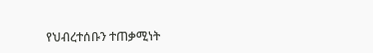የህብረተሰቡን ተጠቃሚነት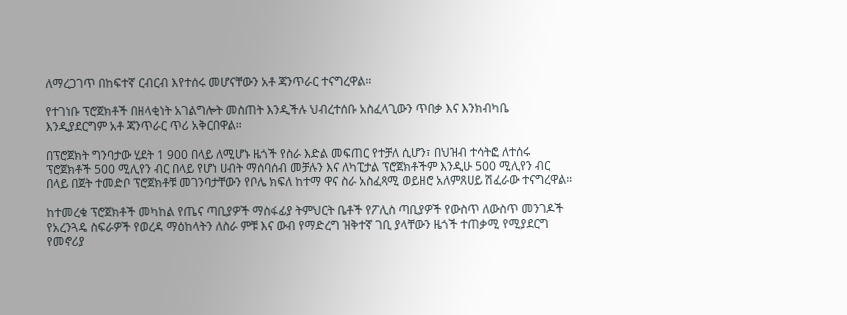ለማረጋገጥ በከፍተኛ ርብርብ እየተሰሩ መሆናቸውን አቶ ጃንጥራር ተናግረዋል።

የተገነቡ ፕሮጀክቶች በዘላቂነት አገልግሎት መስጠት እንዲችሉ ህብረተሰቡ አስፈላጊውን ጥበቃ እና እንክብካቤ እንዲያደርግም አቶ ጃንጥራር ጥሪ አቅርበዋል።

በፕሮጀክት ግንባታው ሂደት 1 900 በላይ ለሚሆኑ ዜጎች የስራ እድል መፍጠር የተቻለ ሲሆን፣ በህዝብ ተሳትፎ ለተሰሩ ፕሮጀክቶች 500 ሚሊየን ብር በላይ የሆነ ሀብት ማሰባሰብ መቻሉን እና ለካፒታል ፕሮጀክቶችም እንዲሁ 500 ሚሊየን ብር በላይ በጀት ተመድቦ ፕሮጀክቶቹ መገንባታቸውን የቦሌ ክፍለ ከተማ ዋና ስራ አስፈጻሚ ወይዘሮ አለምጸሀይ ሽፈራው ተናግረዋል።

ከተመረቁ ፕሮጀክቶች መካከል የጤና ጣቢያዎች ማስፋፊያ ትምህርት ቤቶች የፖሊስ ጣቢያዎች የውስጥ ለውስጥ መንገዶች የአረንጓዴ ስፍራዎች የወረዳ ማዕከላትን ለስራ ምቹ እና ውብ የማድረግ ዝቅተኛ ገቢ ያላቸውን ዜጎች ተጠቃሚ የሚያደርግ የመኖሪያ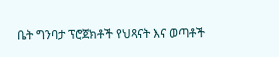ቤት ግንባታ ፕሮጀክቶች የህጻናት እና ወጣቶች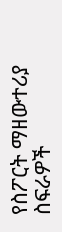የስፖርት ማዘውተሪያ ስፍራዎች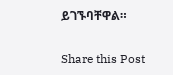ይገኙባቸዋል።

Share this Post